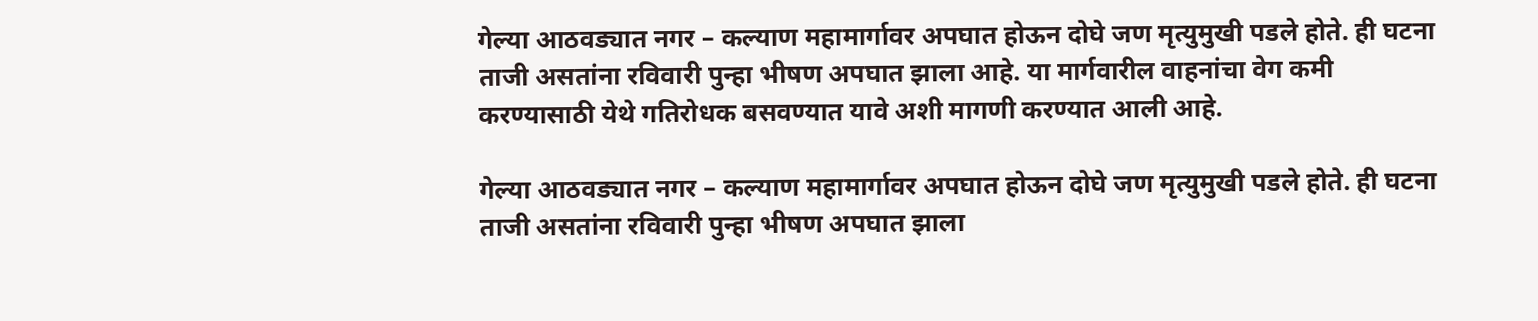गेल्या आठवड्यात नगर – कल्याण महामार्गावर अपघात होऊन दोघे जण मृत्युमुखी पडले होते. ही घटना ताजी असतांना रविवारी पुन्हा भीषण अपघात झाला आहे. या मार्गवारील वाहनांचा वेग कमी करण्यासाठी येथे गतिरोधक बसवण्यात यावे अशी मागणी करण्यात आली आहे.

गेल्या आठवड्यात नगर – कल्याण महामार्गावर अपघात होऊन दोघे जण मृत्युमुखी पडले होते. ही घटना ताजी असतांना रविवारी पुन्हा भीषण अपघात झाला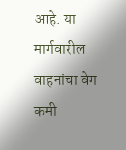आहे. या मार्गवारील वाहनांचा वेग कमी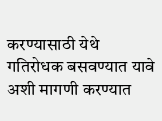करण्यासाठी येथे गतिरोधक बसवण्यात यावे अशी मागणी करण्यात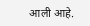आली आहे.